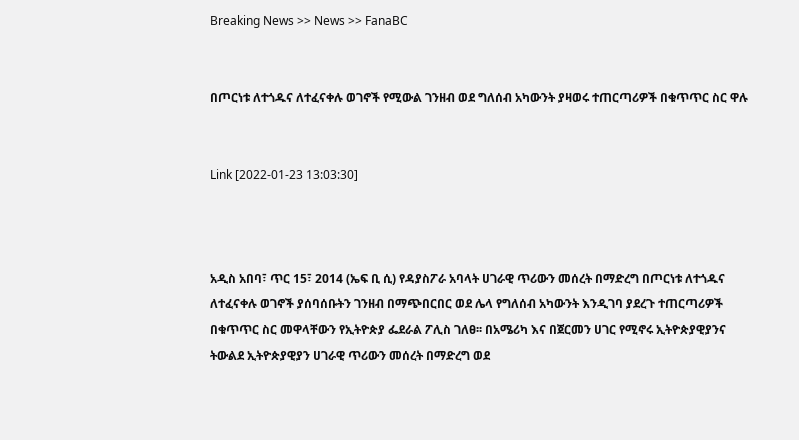Breaking News >> News >> FanaBC


በጦርነቱ ለተጎዱና ለተፈናቀሉ ወገኖች የሚውል ገንዘብ ወደ ግለሰብ አካውንት ያዛወሩ ተጠርጣሪዎች በቁጥጥር ስር ዋሉ


Link [2022-01-23 13:03:30]



አዲስ አበባ፣ ጥር 15፣ 2014 (ኤፍ ቢ ሲ) የዳያስፖራ አባላት ሀገራዊ ጥሪውን መሰረት በማድረግ በጦርነቱ ለተጎዱና ለተፈናቀሉ ወገኖች ያሰባሰቡትን ገንዘብ በማጭበርበር ወደ ሌላ የግለሰብ አካውንት እንዲገባ ያደረጉ ተጠርጣሪዎች በቁጥጥር ስር መዋላቸውን የኢትዮጵያ ፌደራል ፖሊስ ገለፀ፡፡ በአሜሪካ እና በጀርመን ሀገር የሚኖሩ ኢትዮጵያዊያንና ትውልደ ኢትዮጵያዊያን ሀገራዊ ጥሪውን መሰረት በማድረግ ወደ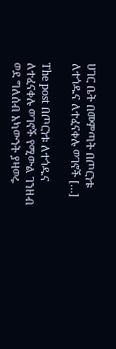ሀገር ቤት በመምጣት በጦርነቱ ለተጎዱና ለተፈናቀሉ ወገኖች […]

The post በጦርነቱ ለተጎዱና ለተፈናቀሉ ወገኖች የሚውል ገንዘብ ወደ ግለሰብ አካውንት ያዛወሩ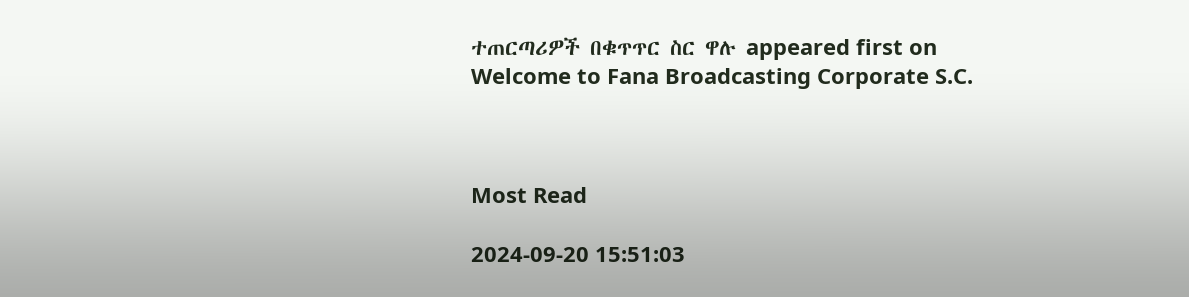ተጠርጣሪዎች በቁጥጥር ስር ዋሉ appeared first on Welcome to Fana Broadcasting Corporate S.C.



Most Read

2024-09-20 15:51:03